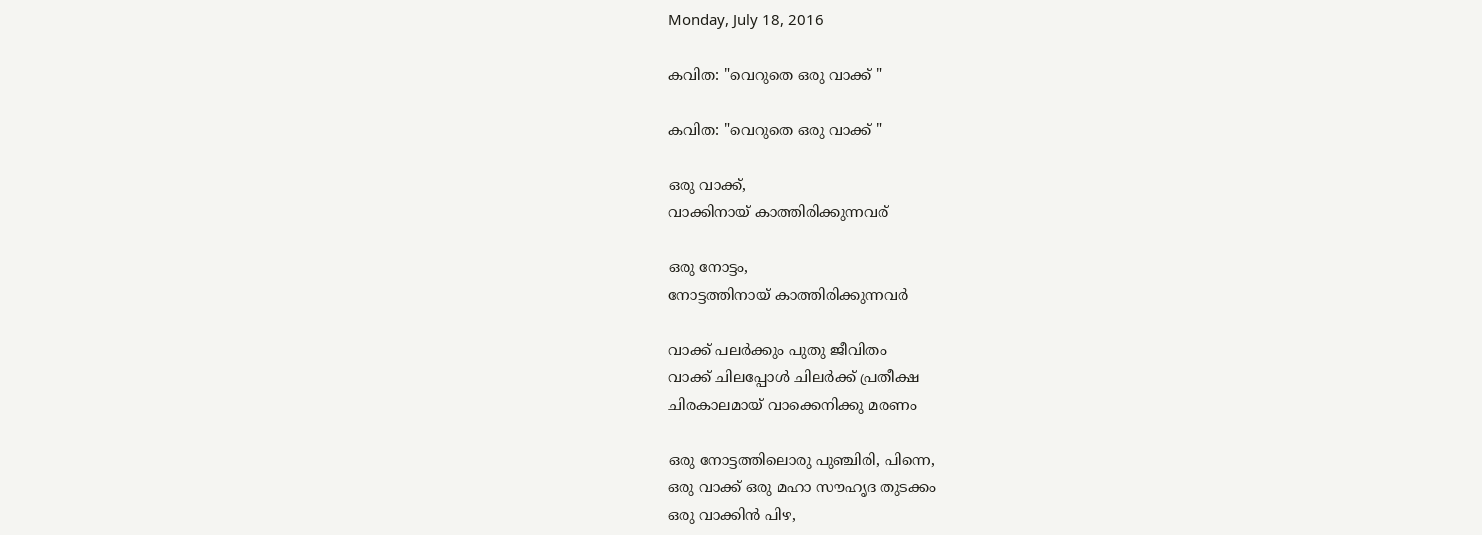Monday, July 18, 2016

കവിത: "വെറുതെ ഒരു വാക്ക് "

കവിത: "വെറുതെ ഒരു വാക്ക് "

ഒരു വാക്ക്,
വാക്കിനായ്‌ കാത്തിരിക്കുന്നവര്

ഒരു നോട്ടം,
നോട്ടത്തിനായ് കാത്തിരിക്കുന്നവര്‍

വാക്ക് പലര്‍ക്കും പുതു ജീവിതം
വാക്ക് ചിലപ്പോള്‍ ചിലര്‍ക്ക് പ്രതീക്ഷ
ചിരകാലമായ് വാക്കെനിക്കു മരണം

ഒരു നോട്ടത്തിലൊരു പുഞ്ചിരി, പിന്നെ,
ഒരു വാക്ക് ഒരു മഹാ സൗഹൃദ തുടക്കം
ഒരു വാക്കിന്‍ പിഴ,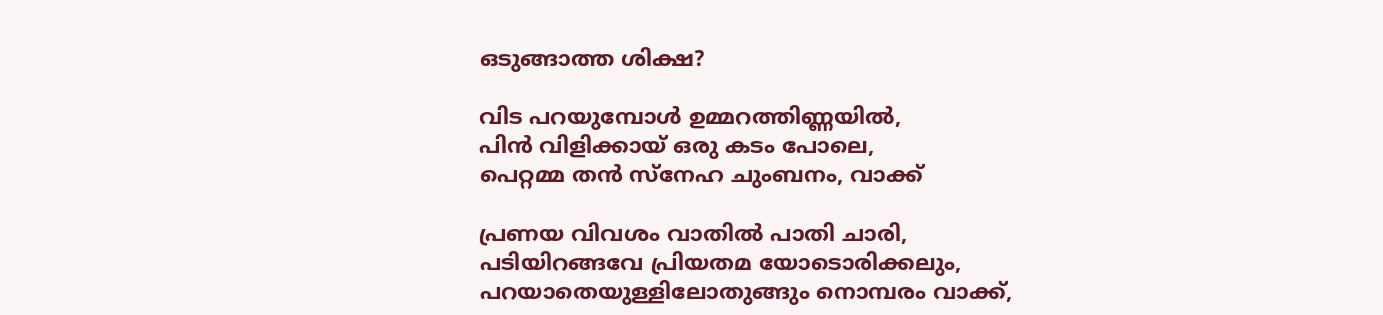ഒടുങ്ങാത്ത ശിക്ഷ?

വിട പറയുമ്പോള്‍ ഉമ്മറത്തിണ്ണയില്‍,
പിന്‍ വിളിക്കായ് ഒരു കടം പോലെ,
പെറ്റമ്മ തന്‍ സ്നേഹ ചുംബനം, വാക്ക്

പ്രണയ വിവശം വാതില്‍ പാതി ചാരി‍,
പടിയിറങ്ങവേ പ്രിയതമ യോടൊരിക്കലും,
പറയാതെയുള്ളിലോതുങ്ങും നൊമ്പരം വാക്ക്,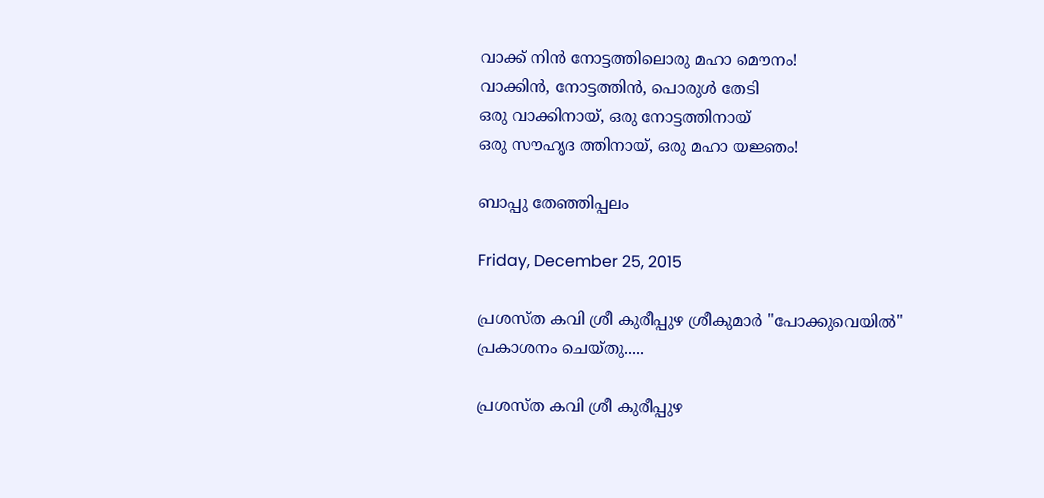വാക്ക് നിന്‍ നോട്ടത്തിലൊരു മഹാ മൌനം!
വാക്കിന്‍, നോട്ടത്തിന്‍, പൊരുള്‍ തേടി
ഒരു വാക്കിനായ്‌, ഒരു നോട്ടത്തിനായ്
ഒരു സൗഹൃദ ത്തിനായ്, ഒരു മഹാ യജ്ഞം!

ബാപ്പു തേഞ്ഞിപ്പലം

Friday, December 25, 2015

പ്രശസ്ത കവി ശ്രീ കുരീപ്പുഴ ശ്രീകുമാര്‍ "പോക്കുവെയില്‍" പ്രകാശനം ചെയ്തു.....

പ്രശസ്ത കവി ശ്രീ കുരീപ്പുഴ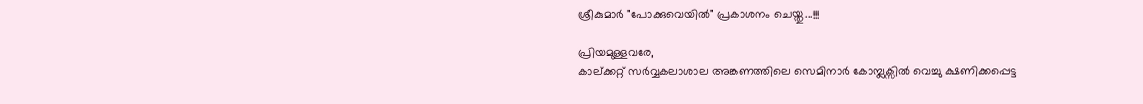ശ്രീകുമാര്‍ "പോക്കുവെയില്‍" പ്രകാശനം ചെയ്തു...!!!

പ്രിയമുള്ളവരേ,
കാല്ക്കറ്റ് സര്‍വ്വകലാശാല അങ്കണത്തിലെ സെമിനാര്‍ കോമ്പ്ലക്സില്‍‍ വെച്ചു ക്ഷണിക്കപ്പെട്ട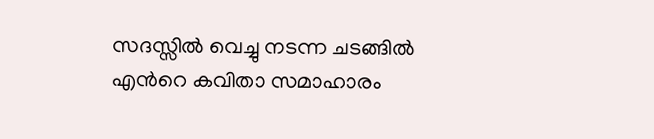സദസ്സില്‍ വെച്ചു നടന്ന ചടങ്ങില്‍ എന്‍റെ കവിതാ സമാഹാരം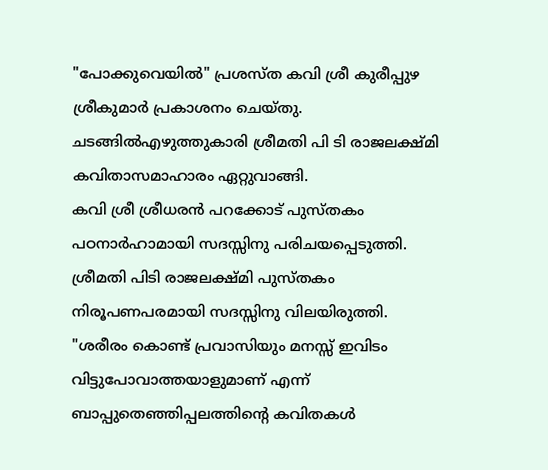"പോക്കുവെയില്‍" പ്രശസ്ത കവി ശ്രീ കുരീപ്പുഴ ശ്രീകുമാര്‍ പ്രകാശനം ചെയ്തു.
ചടങ്ങില്‍എഴുത്തുകാരി ശ്രീമതി പി ടി രാജലക്ഷ്മി കവിതാസമാഹാരം ഏറ്റുവാങ്ങി.
കവി ശ്രീ ശ്രീധരന്‍ പറക്കോട് പുസ്തകം പഠനാര്‍ഹാമായി സദസ്സിനു പരിചയപ്പെടുത്തി.
ശ്രീമതി പിടി രാജലക്ഷ്മി പുസ്തകം നിരൂപണപരമായി സദസ്സിനു വിലയിരുത്തി.
"ശരീരം കൊണ്ട് പ്രവാസിയും മനസ്സ് ഇവിടം വിട്ടുപോവാത്തയാളുമാണ് എന്ന് ബാപ്പുതെഞ്ഞിപ്പലത്തിന്റെ കവിതകള്‍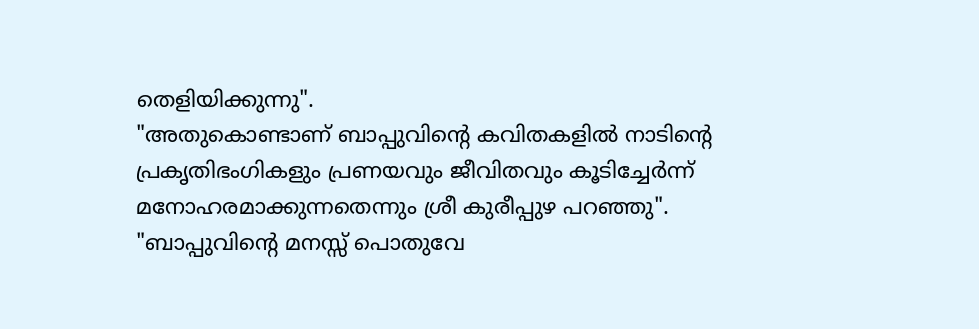തെളിയിക്കുന്നു".
"അതുകൊണ്ടാണ് ബാപ്പുവിന്റെ കവിതകളില്‍ നാടിന്റെ പ്രകൃതിഭംഗികളും പ്രണയവും ജീവിതവും കൂടിച്ചേര്‍ന്ന് മനോഹരമാക്കുന്നതെന്നും ശ്രീ കുരീപ്പുഴ പറഞ്ഞു".
"ബാപ്പുവിന്റെ മനസ്സ് പൊതുവേ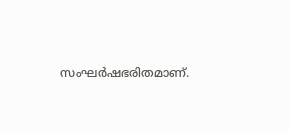സംഘര്‍ഷഭരിതമാണ്.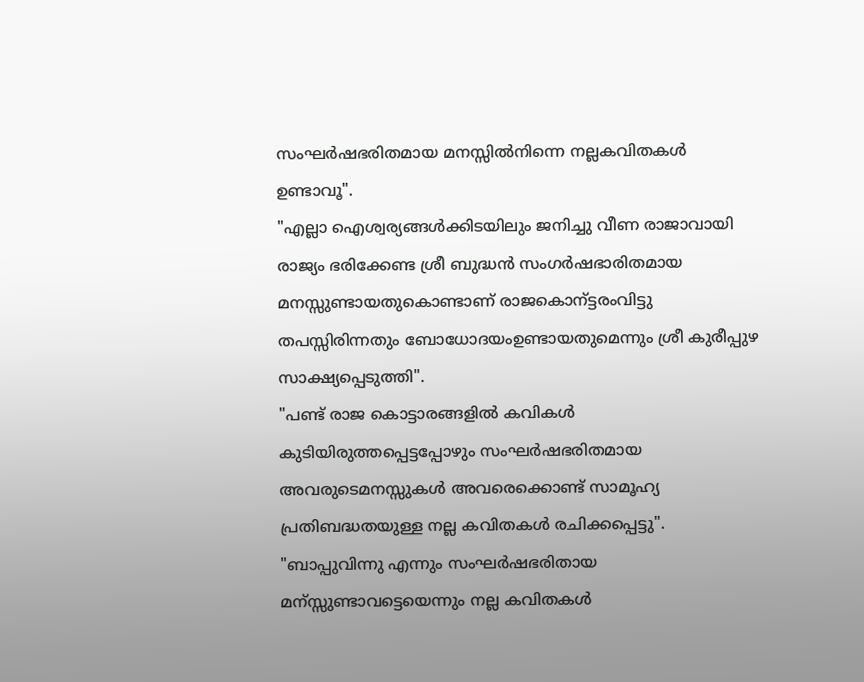സംഘര്‍ഷഭരിതമായ മനസ്സില്‍നിന്നെ നല്ലകവിതകള്‍ ഉണ്ടാവൂ".
"എല്ലാ ഐശ്വര്യങ്ങള്‍ക്കിടയിലും ജനിച്ചു വീണ രാജാവായി രാജ്യം ഭരിക്കേണ്ട ശ്രീ ബുദ്ധന്‍ സംഗര്‍ഷഭാരിതമായ മനസ്സുണ്ടായതുകൊണ്ടാണ് രാജകൊന്ട്ടരംവിട്ടു തപസ്സിരിന്നതും ബോധോദയംഉണ്ടായതുമെന്നും ശ്രീ കുരീപ്പുഴ സാക്ഷ്യപ്പെടുത്തി".
"പണ്ട് രാജ കൊട്ടാരങ്ങളില്‍ കവികള്‍ കുടിയിരുത്തപ്പെട്ടപ്പോഴും സംഘര്‍ഷഭരിതമായ അവരുടെമനസ്സുകള്‍ അവരെക്കൊണ്ട് സാമൂഹ്യ പ്രതിബദ്ധതയുള്ള നല്ല കവിതകള്‍ രചിക്കപ്പെട്ടു".
"ബാപ്പുവിന്നു എന്നും സംഘര്‍ഷഭരിതായ മന്സ്സുണ്ടാവട്ടെയെന്നും നല്ല കവിതകള്‍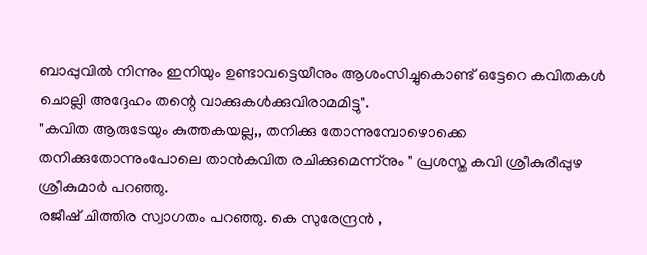ബാപ്പുവില്‍ നിന്നും ഇനിയും ഉണ്ടാവട്ടെയീനും ആശംസിച്ചുകൊണ്ട് ഒട്ടേറെ കവിതകള്‍ ചൊല്ലി അദ്ദേഹം തന്റെ വാക്കുകള്‍ക്കുവിരാമമിട്ടു".
"കവിത ആരുടേയും കുത്തകയല്ല,, തനിക്കു തോന്നുമ്പോഴൊക്കെ തനിക്കുതോന്നുംപോലെ താന്‍കവിത രചിക്കുമെന്ന്നും " പ്രശസ്ത കവി ശ്രീകുരീപ്പുഴ ശ്രീകുമാര്‍ പറഞ്ഞു.
രജീഷ് ചിത്തിര സ്വാഗതം പറഞ്ഞു. കെ സുരേന്ദ്രന്‍ ,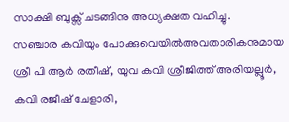സാക്ഷി ബുക്സ് ചടങ്ങിനു അധ്യക്ഷത വഹിച്ചു.
സഞ്ചാര കവിയും പോക്കുവെയില്‍അവതാരികനുമായ ശ്രീ പി ആര്‍ രതീഷ്‌, യുവ കവി ശ്രീജിത്ത് അരിയല്ലൂര്‍, കവി രജീഷ് ചേളാരി,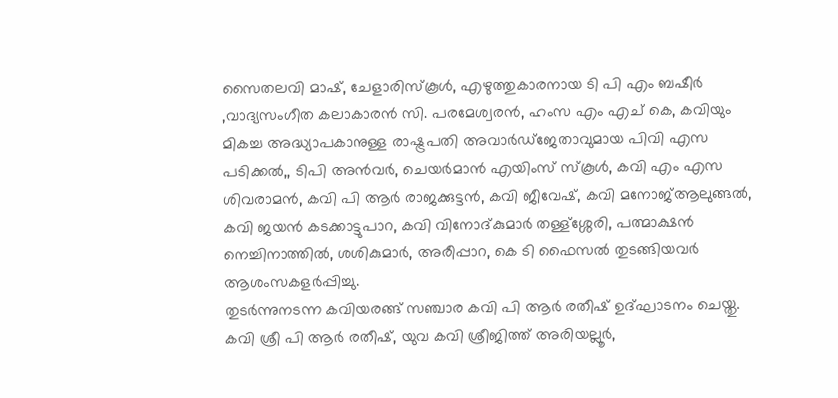സൈതലവി മാഷ്‌, ചേളാരിസ്കൂള്‍, എഴുത്തുകാരനായ ടി പി എം ബഷീര്‍ ,വാദ്യസംഗീത കലാകാരന്‍ സി. പരമേശ്വരന്‍, ഹംസ എം എച് കെ, കവിയും മികച്ച അദ്ധ്യാപകാനുള്ള രാഷ്ട്രപതി അവാര്‍ഡ്ജേതാവുമായ പിവി എസ പടിക്കല്‍,, ടിപി അന്‍വര്‍, ചെയര്‍മാന്‍ എയിംസ് സ്കൂള്‍, കവി എം എസ ശിവരാമന്‍, കവി പി ആര്‍ രാജക്കുട്ടന്‍, കവി ജീവേഷ്, കവി മനോജ്‌ആലുങ്ങല്‍, കവി ജയന്‍ കടക്കാട്ടുപാറ, കവി വിനോദ്കുമാര്‍ തള്ള്ശ്ശേരി, പത്മാക്ഷന്‍ നെച്ചിനാത്തില്‍, ശശികുമാര്‍, അരീപ്പാറ, കെ ടി ഫൈസല്‍ തുടങ്ങിയവര്‍ ആശംസകളര്‍പ്പിച്ചു.
തുടര്‍ന്നുനടന്ന കവിയരങ്ങ് സഞ്ചാര കവി പി ആര്‍ രതീഷ്‌ ഉദ്ഘാടനം ചെയ്തു.
കവി ശ്രീ പി ആര്‍ രതീഷ്‌, യുവ കവി ശ്രീജിത്ത് അരിയല്ലൂര്‍,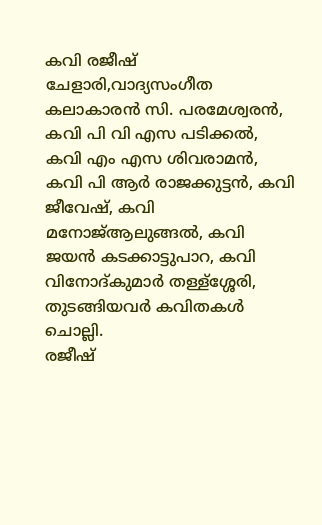കവി രജീഷ് ചേളാരി,വാദ്യസംഗീത കലാകാരന്‍ സി. പരമേശ്വരന്‍, കവി പി വി എസ പടിക്കല്‍, കവി എം എസ ശിവരാമന്‍, കവി പി ആര്‍ രാജക്കുട്ടന്‍, കവി ജീവേഷ്, കവി മനോജ്‌ആലുങ്ങല്‍, കവി ജയന്‍ കടക്കാട്ടുപാറ, കവി വിനോദ്കുമാര്‍ തള്ള്ശ്ശേരി, തുടങ്ങിയവര്‍ കവിതകള്‍ ചൊല്ലി.
രജീഷ്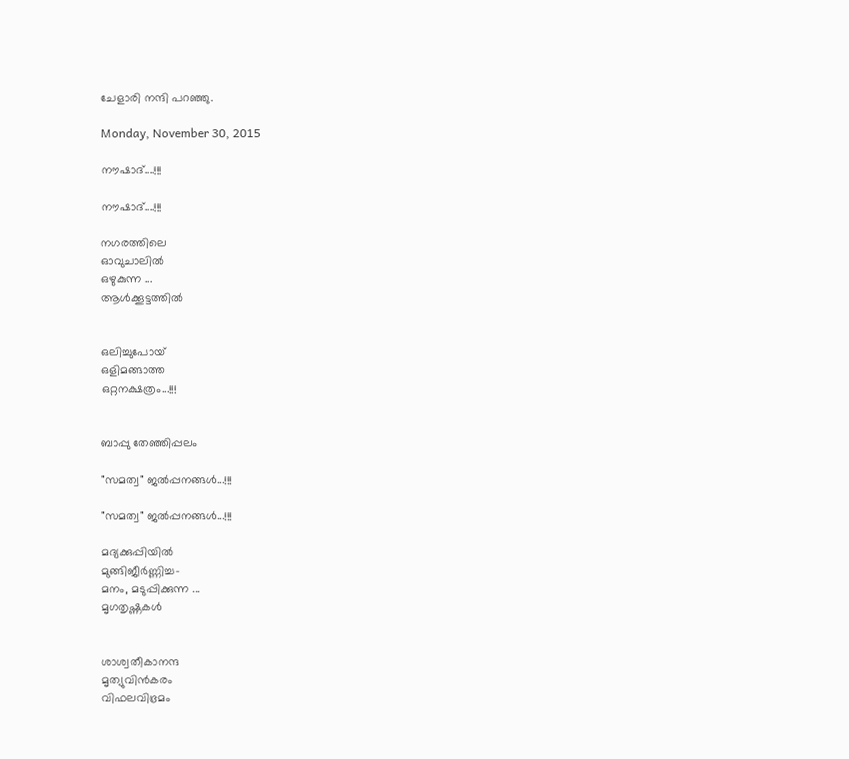ചേളാരി നന്ദി പറഞ്ഞു.

Monday, November 30, 2015

നൗഷാദ്....!!!

നൗഷാദ്....!!!

നഗരത്തിലെ
ഓവുചാലിൽ
ഒഴുകുന്ന ...
ആൾക്കൂട്ടത്തിൽ


ഒലിച്ചുപോയ്
ഒളിമങ്ങാത്ത
ഒറ്റനക്ഷത്രം...!!!


ബാപ്പു തേഞ്ഞിപ്പലം

"സമത്വ" ജൽപ്പനങ്ങൾ...!!!

"സമത്വ" ജൽപ്പനങ്ങൾ...!!!

മദ്യക്കുപ്പിയിൽ
മുങ്ങിജീർണ്ണിച്ച-
മനം, മടുപ്പിക്കുന്ന ...
മൃഗതൃഷ്ണകൾ


ശാശ്വതീകാനന്ദ
മൃത്യുവിൻകരം
വിഫലവിഭ്രമം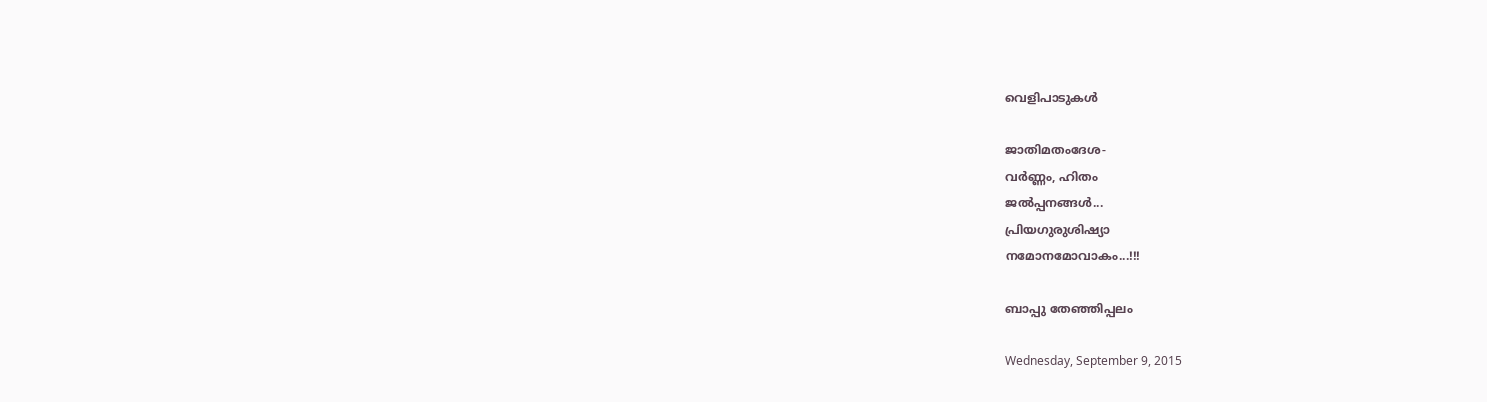വെളിപാടുകൾ

ജാതിമതംദേശ-
വർണ്ണം, ഹിതം
ജൽപ്പനങ്ങൾ...
പ്രിയഗുരുശിഷ്യാ
നമോനമോവാകം...!!!

ബാപ്പു തേഞ്ഞിപ്പലം

Wednesday, September 9, 2015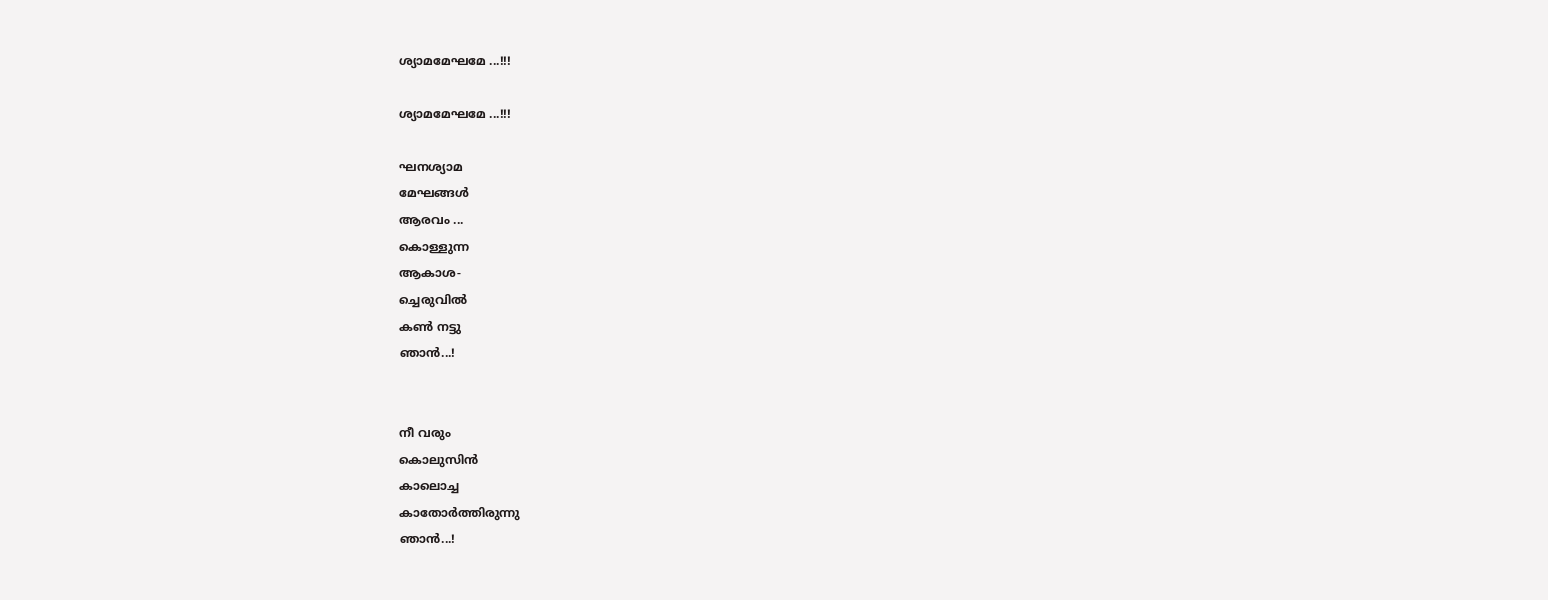ശ്യാമമേഘമേ ...!!!

ശ്യാമമേഘമേ ...!!!

ഘനശ്യാമ
മേഘങ്ങൾ
ആരവം ...
കൊള്ളുന്ന
ആകാശ-
ച്ചെരുവിൽ
കണ്‍ നട്ടു
ഞാൻ...!


നീ വരും
കൊലുസിൻ
കാലൊച്ച
കാതോർത്തിരുന്നു
ഞാൻ...!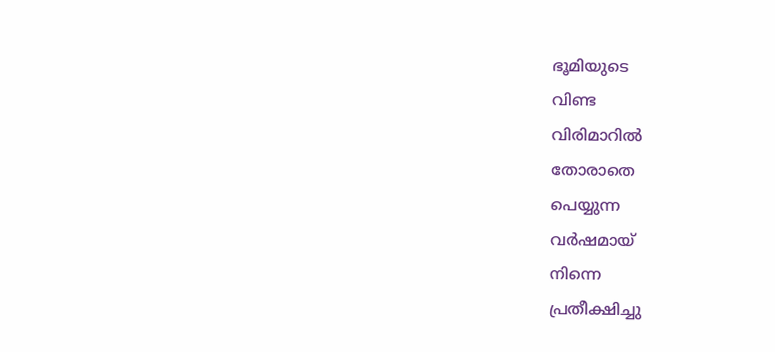ഭൂമിയുടെ
വിണ്ട
വിരിമാറിൽ
തോരാതെ
പെയ്യുന്ന
വർഷമായ്
നിന്നെ
പ്രതീക്ഷിച്ചു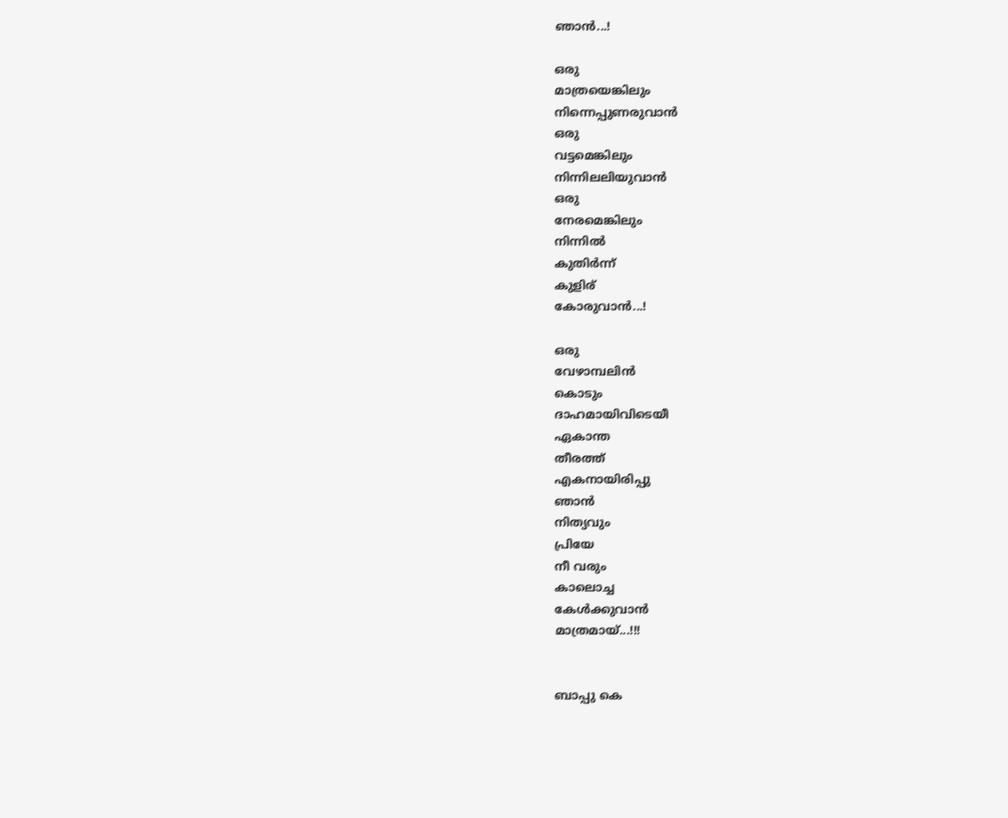ഞാൻ...!

ഒരു
മാത്രയെങ്കിലും
നിന്നെപ്പുണരുവാൻ
ഒരു
വട്ടമെങ്കിലും
നിന്നിലലിയുവാൻ
ഒരു
നേരമെങ്കിലും
നിന്നിൽ
കുതിർന്ന്
കുളിര്
കോരുവാൻ...!

ഒരു
വേഴാമ്പലിൻ
കൊടും
ദാഹമായിവിടെയീ
ഏകാന്ത
തീരത്ത്‌
എകനായിരിപ്പു
ഞാൻ
നിത്യവും
പ്രിയേ
നീ വരും
കാലൊച്ച
കേൾക്കുവാൻ
മാത്രമായ്...!!!


ബാപ്പു കെ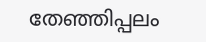തേഞ്ഞിപ്പലം